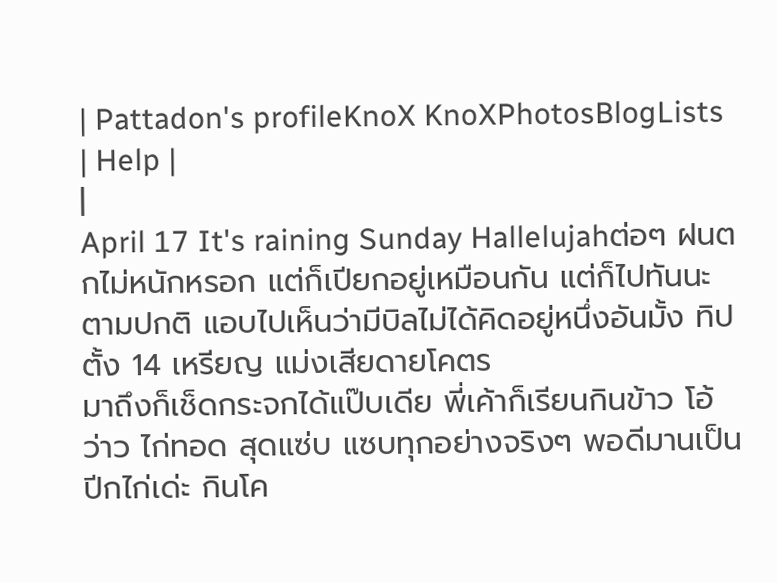| Pattadon's profileKnoX KnoXPhotosBlogLists | Help |
|
April 17 It's raining Sunday Hallelujahต่อๆ ฝนตกไม่หนักหรอก แต่ก็เปียกอยู่เหมือนกัน แต่ก็ไปทันนะ ตามปกติ แอบไปเห็นว่ามีบิลไม่ได้คิดอยู่หนึ่งอันมั้ง ทิปตั้ง 14 เหรียญ แม่งเสียดายโคตร
มาถึงก็เช็ดกระจกได้แป๊บเดีย พี่เค้าก็เรียนกินข้าว โอ้ ว่าว ไก่ทอด สุดแซ่บ แซบทุกอย่างจริงๆ พอดีมานเป็นปีกไก่เด่ะ กินโค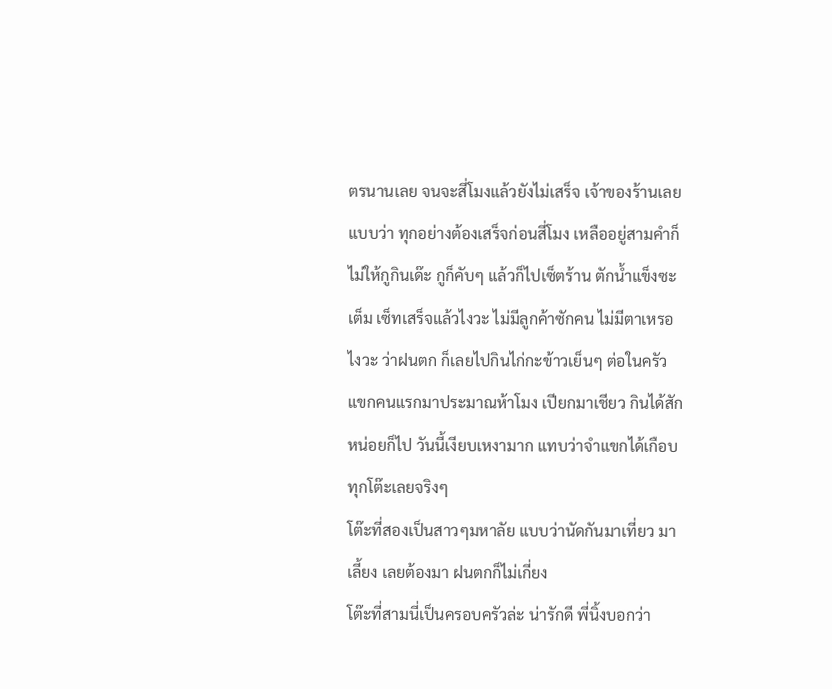ตรนานเลย จนจะสี่โมงแล้วยังไม่เสร็จ เจ้าของร้านเลยแบบว่า ทุกอย่างต้องเสร็จก่อนสี่โมง เหลืออยู่สามคำก็ไม่ให้กูกินเด๊ะ กูก็คับๆ แล้วก็ไปเซ็ตร้าน ตักน้ำแข็งซะเต็ม เซ็ทเสร็จแล้วไงวะ ไม่มีลูกค้าซักคน ไม่มีตาเหรอไงวะ ว่าฝนตก ก็เลยไปกินไก่กะข้าวเย็นๆ ต่อในครัว
แขกคนแรกมาประมาณห้าโมง เปียกมาเชียว กินได้สักหน่อยก็ไป วันนี้เงียบเหงามาก แทบว่าจำแขกได้เกือบทุกโต๊ะเลยจริงๆ
โต๊ะที่สองเป็นสาวๆมหาลัย แบบว่านัดกันมาเที่ยว มาเลี้ยง เลยต้องมา ฝนตกก็ไม่เกี่ยง
โต๊ะที่สามนี่เป็นครอบครัวล่ะ น่ารักดี พี่นิ้งบอกว่า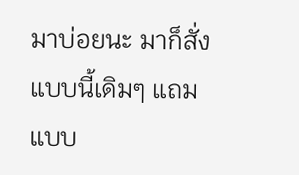มาบ่อยนะ มาก็สั่งแบบนี้เดิมๆ แถมแบบ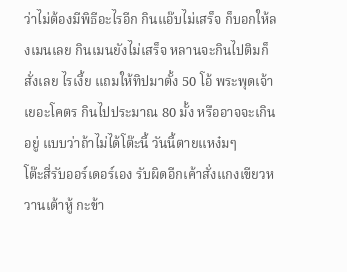ว่าไม่ต้องมีพิธีอะไรอีก กินแอ๊บไม่เสร็จ ก็บอกให้ลงเมนเลย กินเมนยังไม่เสร็จ หลานจะกินไปติมก็สั่งเลย ไรเงี้ย แถมให้ทิปมาตั้ง 50 โอ้ พระพุดเจ้า เยอะโคตร กินไปประมาณ 80 มั้ง หรืออาจจะเกินอยู่ แบบว่าถ้าไม่ได้โต๊ะนี้ วันนี้ตายแหง๋มๆ
โต๊ะสี่รับออร์เดอร์เอง รับผิดอีกเค้าสั่งแกงเขียวหวานเต้าหู้ กะข้า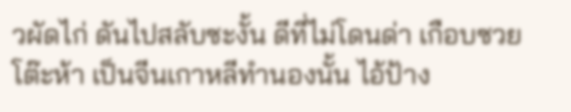วผัดไก่ ดันไปสลับซะงั้น ดีที่ไม่โดนด่า เกือบซวย
โต๊ะห้า เป็นจีนเกาหลีทำนองนั้น ไอ้ป้าง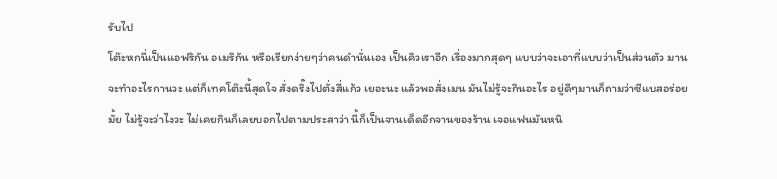รับไป
โต๊ะหกนี่เป็นแอฟริกัน อเมริกัน หรือเรียกง่ายๆว่าคนดำนั่นเอง เป็นคิวเราอีก เรื่องมากสุดๆ แบบว่าจะเอาที่แบบว่าเป็นส่วนตัว มานจะทำอะไรกานวะ แต่ก็เทคโต๊ะนี้สุดใจ สั่งดริ๊งไปตั่งสี่แก้ว เยอะนะ แล้วพอสั่งเมน มันไม่รู้จะกินอะไร อยู่ดีๆมานก็ถามว่าซีแบสอร่อยมั้ย ไม่รู้จะว่าไงวะ ไม่เคยกินก็เลยบอกไปตามประสาว่า นี้ก็เป็นจานเด็ดอีกจานของร้าน เจอแฟนมันหนิ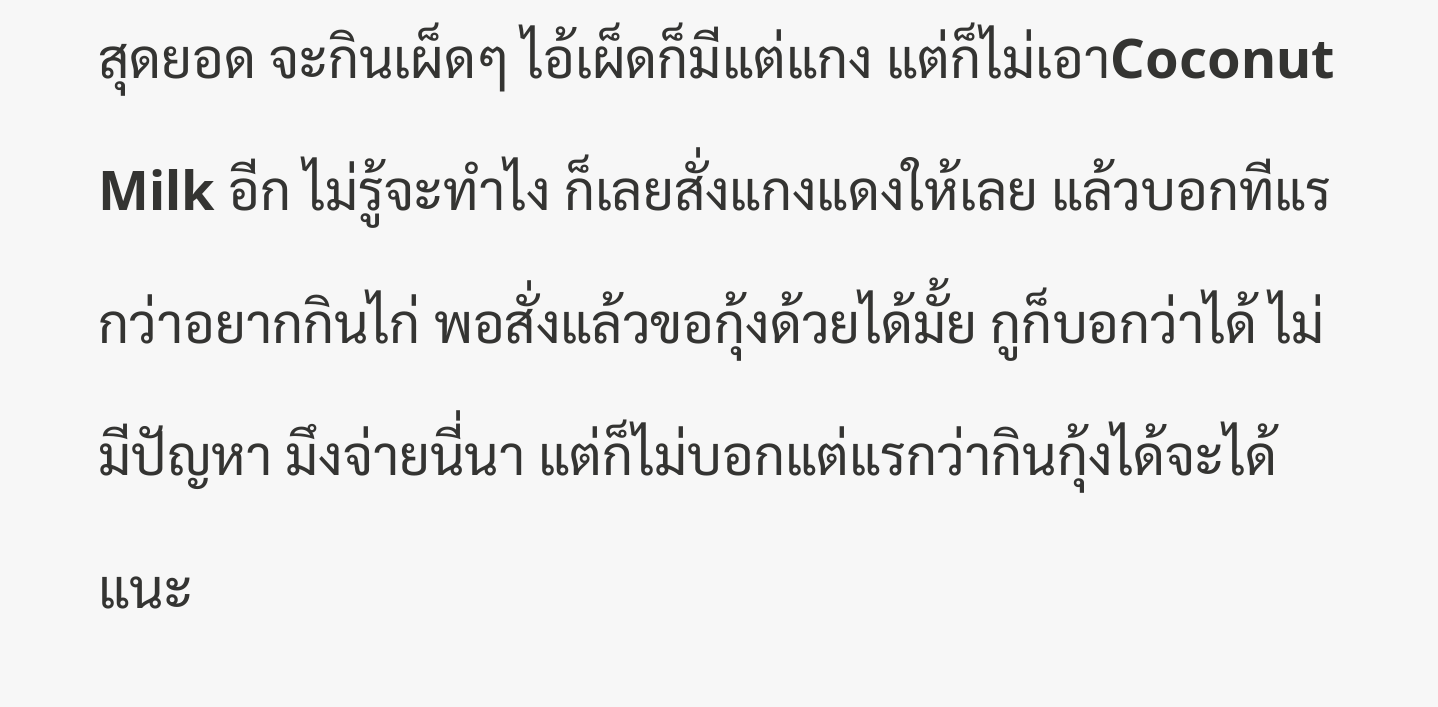สุดยอด จะกินเผ็ดๆ ไอ้เผ็ดก็มีแต่แกง แต่ก็ไม่เอาCoconut Milk อีก ไม่รู้จะทำไง ก็เลยสั่งแกงแดงให้เลย แล้วบอกทีแรกว่าอยากกินไก่ พอสั่งแล้วขอกุ้งด้วยได้มั้ย กูก็บอกว่าได้ ไม่มีปัญหา มึงจ่ายนี่นา แต่ก็ไม่บอกแต่แรกว่ากินกุ้งได้จะได้แนะ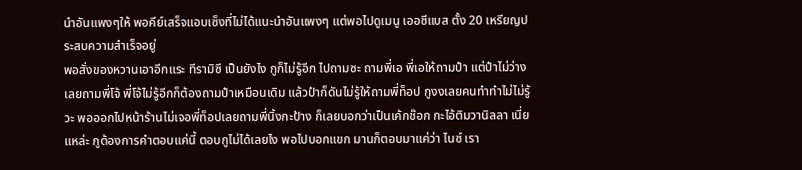นำอันแพงๆให้ พอคีย์เสร็จแอบเซ็งที่ไม่ได้แนะนำอันแพงๆ แต่พอไปดูเมนู เออซีแบส ตั้ง 20 เหรียญประสบความสำเร็จอยู่
พอสั่งของหวานเอาอีกแระ ทีรามิซึ เป็นยังไง กูก็ไม่รู้อีก ไปถามซะ ถามพี่เอ พี่เอให้ถามป๋า แต่ป๋าไม่ว่างเลยถามพี่โจ้ พี่โจ้ไม่รู้อีกก็ต้องถามป๋าเหมือนเดิม แล้วป๋าก็ดันไม่รู้ให้ถามพี่ท็อป กูงงเลยคนทำทำไม่ไม่รู้วะ พอออกไปหน้าร้านไม่เจอพี่ท็อปเลยถามพี่นิ้งกะป้าง ก็เลยบอกว่าเป็นเค้กช๊อก กะไอ้ติมวานิลลา เนี่ยแหล่ะ กูต้องการคำตอบแค่นี้ ตอบกูไม่ได้เลยไง พอไปบอกแขก มานก็ตอบมาแค่ว่า ไนซ์ เรา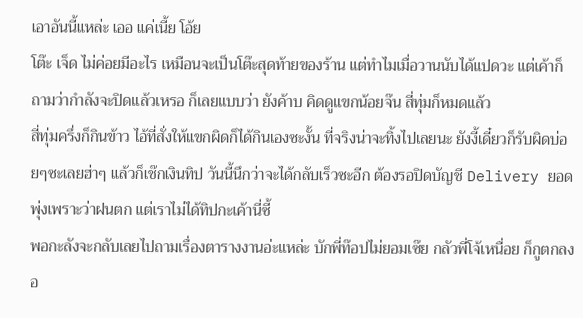เอาอันนี้แหล่ะ เออ แค่เนี้ย โอ้ย
โต๊ะ เจ็ด ไม่ค่อยมีอะไร เหมือนจะเป็นโต๊ะสุดท้ายของร้าน แต่ทำไมเมื่อวานนับได้แปดวะ แต่เค้าก็ถามว่ากำลังจะปิดแล้วเหรอ ก็เลยแบบว่า ยังค้าบ คิดดูแขกน้อยจ๊น สี่ทุ่มก็หมดแล้ว
สี่ทุ่มครึ่งก็กินข้าว ไอ้ที่สั่งให้แขกผิดก็ได้กินเองซะงั้น ที่จริงน่าจะทิ้งไปเลยนะ ยังงี้เดี๋ยวก็รับผิดบ่อยๆซะเลยฮ่าๆ แล้วก็เช๊กเงินทิป วันนี้นึกว่าจะได้กลับเร็วซะอีก ต้องรอปิดบัญชี Delivery ยอดพุ่งเพราะว่าฝนตก แต่เราไม่ได้ทิปกะเค้านี่ซี้
พอกะลังจะกลับเลยไปถามเรื่องตารางงานอ่ะแหล่ะ บักพี่ท๊อปไม่ยอมเซ๊ย กลัวพี่โจ้เหนื่อย ก็กูตกลงอ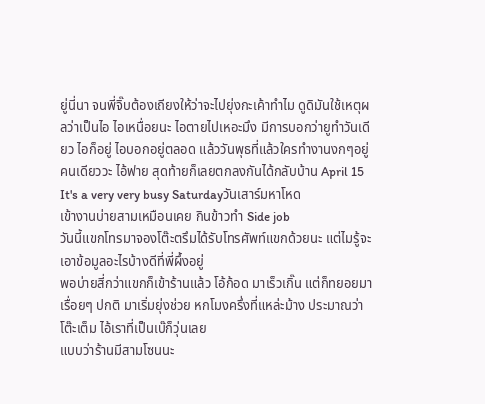ยู่นี่นา จนพี่จิ๊บต้องเถียงให้ว่าจะไปยุ่งกะเค้าทำไม ดูดิมันใช้เหตุผลว่าเป็นไอ ไอเหนื่อยนะ ไอตายไปเหอะมึง มีการบอกว่ายูทำวันเดียว ไอก็อยู่ ไอบอกอยู่ตลอด แล้ววันพุธที่แล้วใครทำงานงกๆอยู่คนเดียววะ ไอ้ฟาย สุดท้ายก็เลยตกลงกันได้กลับบ้าน April 15 It's a very very busy Saturdayวันเสาร์มหาโหด
เข้างานบ่ายสามเหมือนเคย กินข้าวทำ Side job
วันนี้แขกโทรมาจองโต๊ะตรึมได้รับโทรศัพท์แขกด้วยนะ แต่ไมรู้จะเอาข้อมูลอะไรบ้างดีที่พี่ผึ้งอยู่
พอบ่ายสี่กว่าแขกก็เข้าร้านแล้ว โอ้ก้อด มาเร็วเกิ๊น แต่ก็ทยอยมาเรื่อยๆ ปกติ มาเริ่มยุ่งช่วย หกโมงครึ่งที่แหล่ะม้าง ประมาณว่าโต๊ะเต็ม ไอ้เราที่เป็นเบ๊ก็วุ่นเลย
แบบว่าร้านมีสามโซนนะ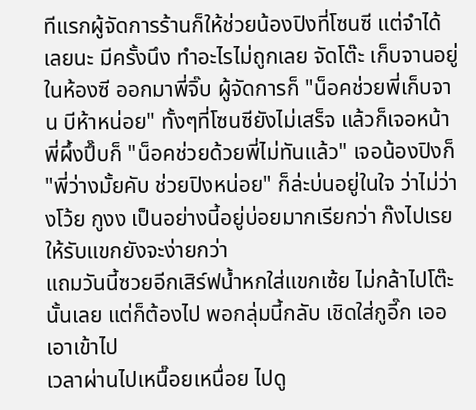ทีแรกผู้จัดการร้านก็ให้ช่วยน้องปิงที่โซนซี แต่จำได้เลยนะ มีครั้งนึง ทำอะไรไม่ถูกเลย จัดโต๊ะ เก็บจานอยู่ในห้องซี ออกมาพี่จิ๊บ ผู้จัดการก็ "น็อคช่วยพี่เก็บจาน บีห้าหน่อย" ทั้งๆที่โซนซียังไม่เสร็จ แล้วก็เจอหน้าพี่ผึ้งปึ๊บก็ "น็อคช่วยด้วยพี่ไม่ทันแล้ว" เจอน้องปิงก็ "พี่ว่างมั้ยคับ ช่วยปิงหน่อย" ก็ล่ะบ่นอยู่ในใจ ว่าไม่ว่างโว้ย กูงง เป็นอย่างนี้อยู่บ่อยมากเรียกว่า ก๊งไปเรย ให้รับแขกยังจะง่ายกว่า
แถมวันนี้ซวยอีกเสิร์ฟน้ำหกใส่แขกเซ้ย ไม่กล้าไปโต๊ะนั้นเลย แต่ก็ต้องไป พอกลุ่มนี้กลับ เชิดใส่กูอี๊ก เออ เอาเข้าไป
เวลาผ่านไปเหนื๊อยเหนื่อย ไปดู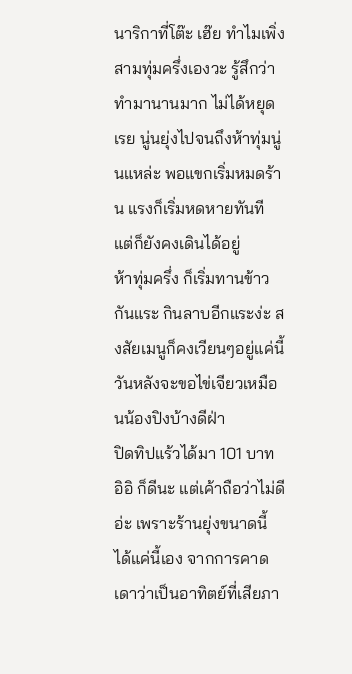นาริกาที่โต๊ะ เฮ๊ย ทำไมเพิ่งสามทุ่มครึ่งเองวะ รู้สึกว่าทำมานานมาก ไม่ได้หยุดเรย นู่นยุ่งไปจนถึงห้าทุ่มนู่นแหล่ะ พอแขกเริ่มหมดร้าน แรงก็เริ่มหดหายทันที แต่ก็ยังคงเดินได้อยู่
ห้าทุ่มครึ่ง ก็เริ่มทานข้าวกันแระ กินลาบอีกแระง่ะ สงสัยเมนูก็คงเวียนๆอยู่แค่นี้ วันหลังจะขอไข่เจียวเหมือนน้องปิงบ้างดีฝ่า
ปิดทิปแร้วได้มา 101 บาท อิอิ ก็ดีนะ แต่เค้าถือว่าไม่ดีอ่ะ เพราะร้านยุ่งขนาดนี้ ได้แค่นี้เอง จากการคาดเดาว่าเป็นอาทิตย์ที่เสียภา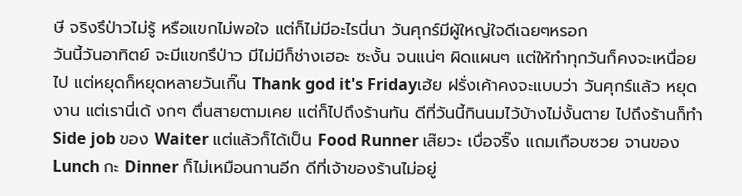ษี จริงรึป่าวไม่รู้ หรือแขกไม่พอใจ แต่ก็ไม่มีอะไรนี่นา วันศุกร์มีผู้ใหญ่ใจดีเฉยๆหรอก
วันนี้วันอาทิตย์ จะมีแขกรึป่าว มีไม่มีก็ช่างเฮอะ ซะงั้น จนแน่ๆ ผิดแผนๆ แต่ให้ทำทุกวันก็คงจะเหนื่อยไป แต่หยุดก็หยุดหลายวันเกิ๊น Thank god it's Fridayเฮ้ย ฝรั่งเค้าคงจะแบบว่า วันศุกร์แล้ว หยุดงาน แต่เรานี่เด้ งกๆ ตื่นสายตามเคย แต่ก็ไปถึงร้านทัน ดีที่วันนี้กินนมไว้บ้างไม่งั้นตาย ไปถึงร้านก็ทำ Side job ของ Waiter แต่แล้วก็ได้เป็น Food Runner เส๊ยวะ เบื่อจริ๊ง แถมเกือบซวย จานของ Lunch กะ Dinner ก็ไม่เหมือนกานอีก ดีที่เจ้าของร้านไม่อยู่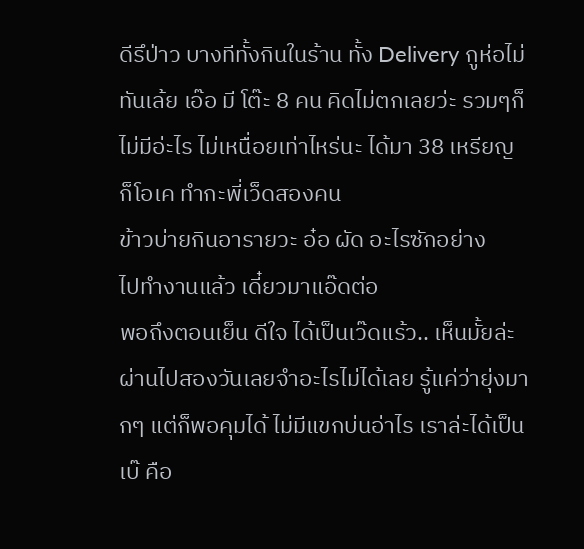ดีรึป่าว บางทีทั้งกินในร้าน ทั้ง Delivery กูห่อไม่ทันเล้ย เอ๊อ มี โต๊ะ 8 คน คิดไม่ตกเลยว่ะ รวมๆก็ไม่มีอ่ะไร ไม่เหนื่อยเท่าไหร่นะ ได้มา 38 เหรียญ ก็โอเค ทำกะพี่เว็ดสองคน
ข้าวบ่ายกินอารายวะ อ๋อ ผัด อะไรซักอย่าง
ไปทำงานแล้ว เดี๋ยวมาแอ๊ดต่อ
พอถึงตอนเย็น ดีใจ ได้เป็นเว๊ดแร้ว.. เห็นมั้ยล่ะ ผ่านไปสองวันเลยจำอะไรไม่ได้เลย รู้แค่ว่ายุ่งมากๆ แต่ก็พอคุมได้ ไม่มีแขกบ่นอ่าไร เราล่ะได้เป็นเบ๊ คือ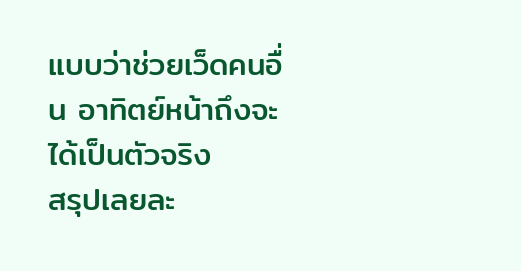แบบว่าช่วยเว็ดคนอื่น อาทิตย์หน้าถึงจะได้เป็นตัวจริง
สรุปเลยละ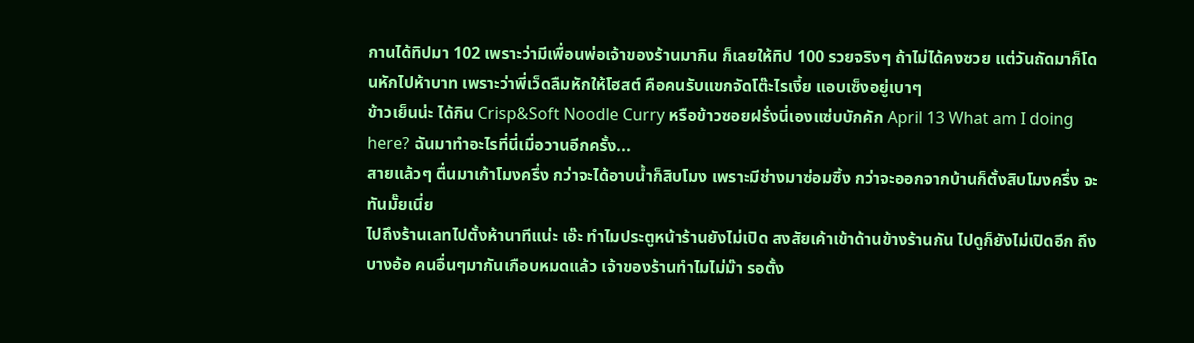กานได้ทิปมา 102 เพราะว่ามีเพื่อนพ่อเจ้าของร้านมากิน ก็เลยให้ทิป 100 รวยจริงๆ ถ้าไม่ได้คงซวย แต่วันถัดมาก็โดนหักไปห้าบาท เพราะว่าพี่เว็ดลืมหักให้โฮสต์ คือคนรับแขกจัดโต๊ะไรเงี้ย แอบเซ็งอยู่เบาๆ
ข้าวเย็นน่ะ ได้กิน Crisp&Soft Noodle Curry หรือข้าวซอยฝรั่งนี่เองแซ่บบักคัก April 13 What am I doing here? ฉันมาทำอะไรที่นี่เมื่อวานอีกครั้ง...
สายแล้วๆ ตื่นมาเก้าโมงครึ่ง กว่าจะได้อาบน้ำก็สิบโมง เพราะมีช่างมาซ่อมซิ้ง กว่าจะออกจากบ้านก็ตั้งสิบโมงครึ่ง จะทันมั๊ยเนี่ย
ไปถึงร้านเลทไปตั้งห้านาทีแน่ะ เอ๊ะ ทำไมประตูหน้าร้านยังไม่เปิด สงสัยเค้าเข้าด้านข้างร้านกัน ไปดูก็ยังไม่เปิดอีก ถึงบางอ้อ คนอื่นๆมากันเกือบหมดแล้ว เจ้าของร้านทำไมไม่ม๊า รอตั้ง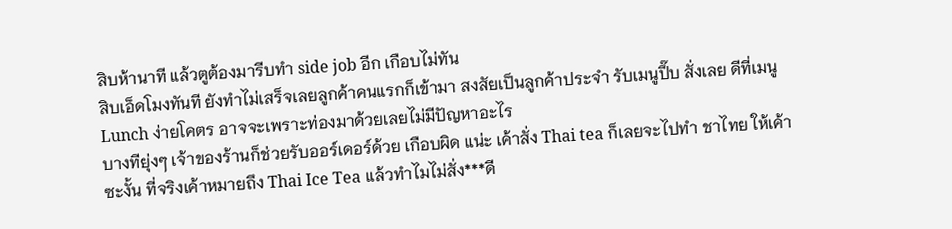สิบห้านาที แล้วตูต้องมารีบทำ side job อีก เกือบไม่ทัน
สิบเอ็ดโมงทันที ยังทำไม่เสร็จเลยลูกค้าคนแรกก็เข้ามา สงสัยเป็นลูกค้าประจำ รับเมนูปึ๊บ สั่งเลย ดีที่เมนู Lunch ง่ายโคตร อาจจะเพราะท่องมาด้วยเลยไม่มีปัญหาอะไร
บางทียุ่งๆ เจ้าของร้านก็ช่วยรับออร์เดอร์ด้วย เกือบผิด แน่ะ เค้าสั่ง Thai tea ก็เลยจะไปทำ ชาไทย ให้เค้าซะงั้น ที่จริงเค้าหมายถึง Thai Ice Tea แล้วทำไมไม่สั่ง***ดี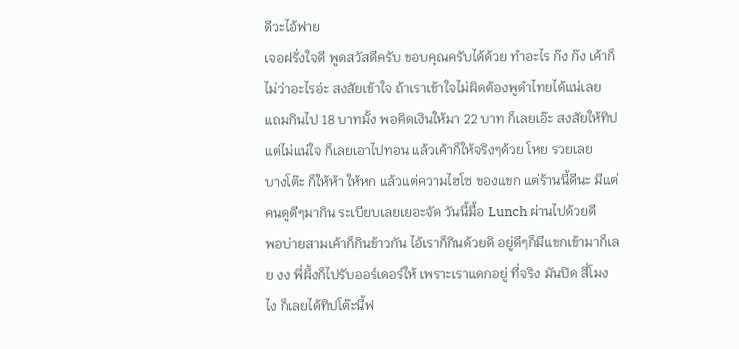ดีวะไอ้ฟาย
เจอฝรั่งใจดี พูดสวัสดีครับ ขอบคุณครับได้ด้วย ทำอะไร ก๊ง ก๊ง เค้าก็ไม่ว่าอะไรอ่ะ สงสัยเข้าใจ ถ้าเราเข้าใจไม่ผิดต้องพูดำไทยได้แน่เลย แถมกินไป 18 บาทมั้ง พอคิดเงินให้มา 22 บาท ก็เลยเอ๊ะ สงสัยให้ทิป แต่ไม่แน่ใจ ก็เลยเอาไปทอน แล้วเค้าก็ให้จริงๆด้วย โหย รวยเลย
บางโต๊ะ ก็ให้ห้า ให้หก แล้วแต่ความไฮโซ ของแขก แต่ร้านนี้ดีนะ มีแต่คนดูดีๆมากิน ระเบียบเลยเยอะจัด วันนี้มื้อ Lunch ผ่านไปด้วยดี
พอบ่ายสามเค้าก็กินข้าวกัน ไอ้เราก็กินด้วยดิ อยู่ดีๆก็มีแขกเข้ามาก็เลย งง พี่ผึ้งก็ไปรับออร์เดอร์ให้ เพราะเราแดกอยู่ ที่จริง มันปิด สี่โมงไง ก็เลยได้ทิปโต๊ะนี้ฟ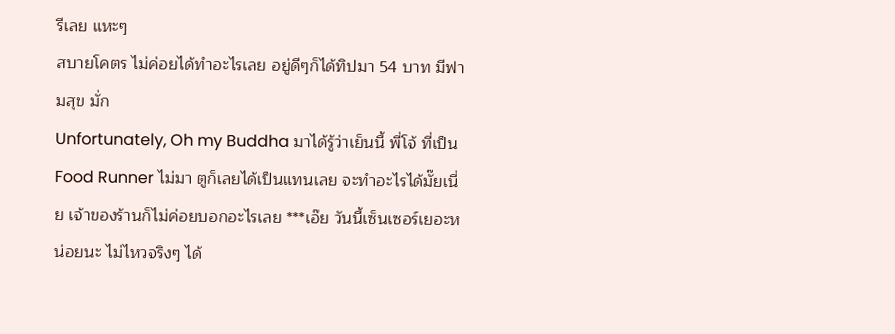รีเลย แหะๆ
สบายโคตร ไม่ค่อยได้ทำอะไรเลย อยู่ดีๆก็ได้ทิปมา 54 บาท มีฟามสุข มั่ก
Unfortunately, Oh my Buddha มาได้รู้ว่าเย็นนี้ พี่โจ้ ที่เป็น Food Runner ไม่มา ตูก็เลยได้เป็นแทนเลย จะทำอะไรได้มั๊ยเนี่ย เจ้าของร้านก็ไม่ค่อยบอกอะไรเลย ***เอ๊ย วันนี้เซ็นเซอร์เยอะหน่อยนะ ไม่ไหวจริงๆ ได้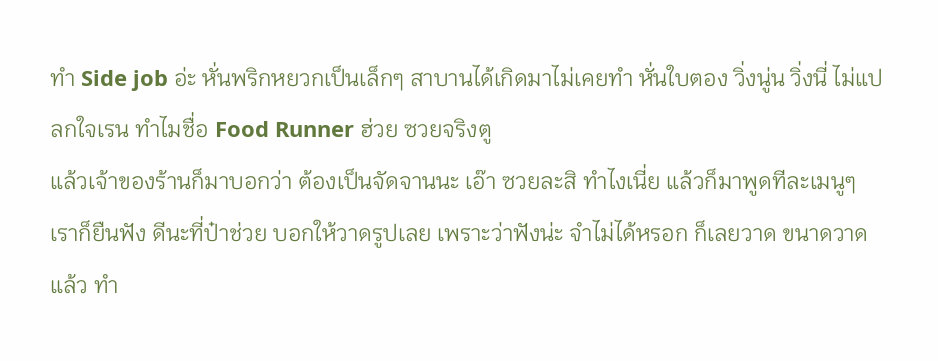ทำ Side job อ่ะ หั่นพริกหยวกเป็นเล็กๆ สาบานได้เกิดมาไม่เคยทำ หั่นใบตอง วิ่งนู่น วิ่งนี่ ไม่แปลกใจเรน ทำไมชื่อ Food Runner ฮ่วย ซวยจริงตู
แล้วเจ้าของร้านก็มาบอกว่า ต้องเป็นจัดจานนะ เอ๊า ซวยละสิ ทำไงเนี่ย แล้วก็มาพูดทีละเมนูๆ เราก็ยืนฟัง ดีนะที่ป๋าช่วย บอกให้วาดรูปเลย เพราะว่าฟังน่ะ จำไม่ได้หรอก ก็เลยวาด ขนาดวาดแล้ว ทำ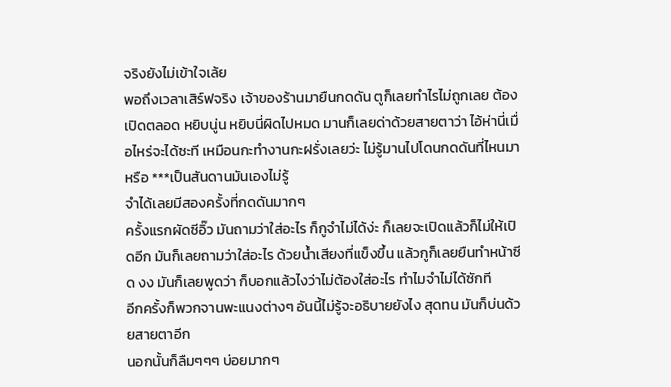จริงยังไม่เข้าใจเล้ย
พอถึงเวลาเสิร์ฟจริง เจ้าของร้านมายืนกดดัน ตูก็เลยทำไรไม่ถูกเลย ต้องเปิดตลอด หยิบนู่น หยิบนี่ผิดไปหมด มานก็เลยด่าด้วยสายตาว่า ไอ้ห่านี่เมื่อไหร่จะได้ซะที เหมือนกะทำงานกะฝรั่งเลยว่ะ ไม่รู้มานไปโดนกดดันที่ไหนมา หรือ ***เป็นสันดานมันเองไม่รู้
จำได้เลยมีสองครั้งที่กดดันมากๆ
ครั้งแรกผัดซีอิ๊ว มันถามว่าใส่อะไร ก็กูจำไม่ได้ง่ะ ก็เลยจะเปิดแล้วก็ไม่ให้เปิดอีก มันก็เลยถามว่าใส่อะไร ด้วยน้ำเสียงที่แข็งขึ้น แล้วกูก็เลยยืนทำหน้าซีด งง มันก็เลยพูดว่า ก็บอกแล้วไงว่าไม่ต้องใส่อะไร ทำไมจำไม่ได้ซักที
อีกครั้งก็พวกจานพะแนงต่างๆ อันนี้ไม่รู้จะอธิบายยังไง สุดทน มันก็บ่นด้วยสายตาอีก
นอกนั้นก็ลืมๆๆๆ บ่อยมากๆ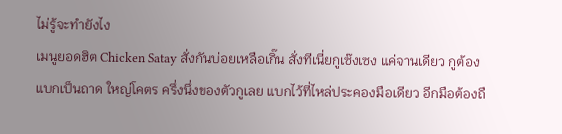ไม่รู้จะทำยังไง
เมนูยอดฮิต Chicken Satay สั่งกันบ่อยเหลือเกิ๊น สั่งทีเนี่ยกูเซ๊งเซง แค่จานเดียว กูต้องแบกเป็นถาด ใหญ่โคตร ครึ่งนึ่งของตัวกูเลย แบกไว้ที่ไหล่ประคองมือเดียว อีกมือต้องถื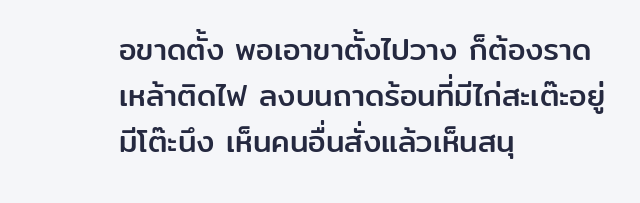อขาดตั้ง พอเอาขาตั้งไปวาง ก็ต้องราดเหล้าติดไฟ ลงบนถาดร้อนที่มีไก่สะเต๊ะอยู่ มีโต๊ะนึง เห็นคนอื่นสั่งแล้วเห็นสนุ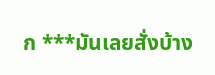ก ***มันเลยสั่งบ้าง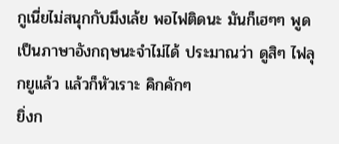กูเนี่ยไม่สนุกกับมึงเล้ย พอไฟติดนะ มันก็เฮๆๆ พูดเป็นภาษาอังกฤษนะจำไม่ได้ ประมาณว่า ดูสิๆ ไฟลุกยูแล้ว แล้วก็หัวเราะ คิกคักๆ
ยิ่งก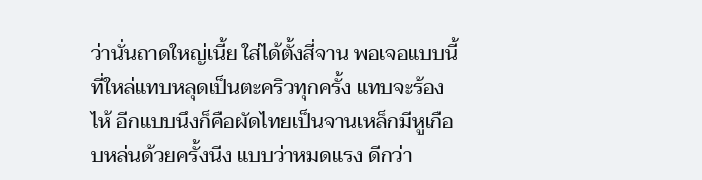ว่านั่นถาดใหญ่เนี้ย ใส่ได้ตั้งสี่จาน พอเจอแบบนี้ที่ใหล่แทบหลุดเป็นตะคริวทุกครั้ง แทบจะร้องไห้ อีกแบบนึงก็คือผัดไทยเป็นจานเหล็กมีหูเกือบหล่นด้วยครั้งนีง แบบว่าหมดแรง ดีกว่า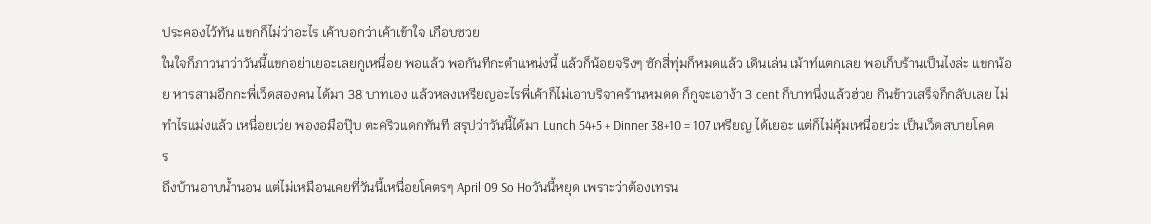ประคองไว้ทัน แขกก็ไม่ว่าอะไร เค้าบอกว่าเค้าเข้าใจ เกือบซวย
ในใจก็ภาวนาว่าวันนี้แขกอย่าเยอะเลยกูเหนื่อย พอแล้ว พอกันทีกะตำแหน่งนี้ แล้วก็น้อยจริงๆ ซักสี่ทุ่มก็หมดแล้ว เดินเล่น เม้าท์แตกเลย พอเก็บร้านเป็นไงล่ะ แขกน้อย หารสามอีกกะพี่เว็ดสองคน ได้มา 38 บาทเอง แล้วหลงเหรียญอะไรพี่เค้าก็ไม่เอาบริจาคร้านหมดด ก็กูจะเอาง้า 3 cent ก็บาทนึ่งแล้วฮ่วย กินข้าวเสร็จก็กลับเลย ไม่ทำไรแม่งแล้ว เหนื่อยเว่ย พองอมือปุ๊บ ตะคริวแดกทันที สรุปว่าวันนี้ได้มา Lunch 54+5 + Dinner 38+10 = 107 เหรียญ ได้เยอะ แต่ก็ไม่คุ้มเหนื่อยว่ะ เป็นเว็ดสบายโคตร
ถึงบ้านอาบน้ำนอน แต่ไม่เหมือนเคยที่วันนี้เหนื่อยโคตรๆ April 09 So Hoวันนี้หยุด เพราะว่าต้องเทรน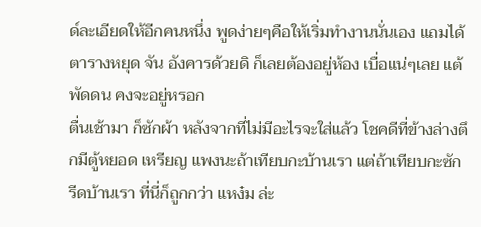ด์ละเอียดให้อีกคนหนึ่ง พูดง่ายๆคือให้เริ่มทำงานนั่นเอง แถมได้ตารางหยุด จัน อังคารด้วยดิ ก็เลยต้องอยู่ห้อง เบื่อแน่ๆเลย แต้พัดดน คงจะอยู่หรอก
ตื่นเช้ามา ก็ซักผ้า หลังจากที่ไม่มีอะไรจะใส่แล้ว โชคดีที่ข้างล่างตึกมีตู้หยอด เหรียญ แพงนะถ้าเทียบกะบ้านเรา แต่ถ้าเทียบกะซักรีดบ้านเรา ที่นี่ก็ถูกกว่า แหง๋ม ล่ะ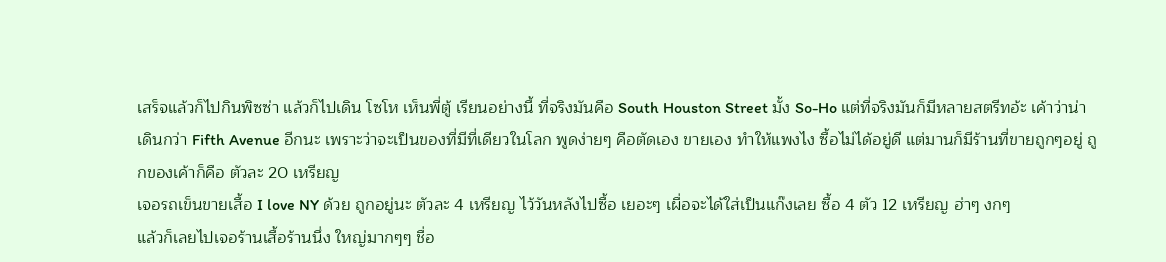เสร็จแล้วก็ไปกินพิซซ่า แล้วก็ไปเดิน โซโห เห็นพี่ตู้ เรียนอย่างนี้ ที่จริงมันคือ South Houston Street มั้ง So-Ho แต่ที่จริงมันก็มีหลายสตรีทอ้ะ เค้าว่าน่าเดินกว่า Fifth Avenue อีกนะ เพราะว่าจะเป็นของที่มีที่เดียวในโลก พูดง่ายๆ คือตัดเอง ขายเอง ทำให้แพงไง ซื้อไม่ได้อยู่ดี แต่มานก็มีร้านที่ขายถูกๆอยู่ ถูกของเค้าก็คือ ตัวละ 20 เหรียญ
เจอรถเข็นขายเสื้อ I love NY ด้วย ถูกอยู่นะ ตัวละ 4 เหรียญ ไว้วันหลังไปซื้อ เยอะๆ เผื่อจะได้ใส่เป็นแก๊งเลย ซื้อ 4 ตัว 12 เหรียญ ฮ่าๆ งกๆ
แล้วก็เลยไปเจอร้านเสื้อร้านนึ่ง ใหญ่มากๆๆ ชื่อ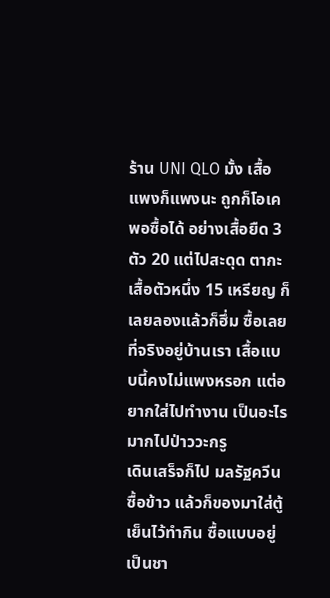ร้าน UNI QLO มั้ง เสื้อแพงก็แพงนะ ถูกก็โอเค พอซื้อได้ อย่างเสื้อยืด 3 ตัว 20 แต่ไปสะดุด ตากะเสื้อตัวหนึ่ง 15 เหรียญ ก็เลยลองแล้วก็ฮึ่ม ซื้อเลย ที่จริงอยู่บ้านเรา เสื้อแบบนี้คงไม่แพงหรอก แต่อยากใส่ไปทำงาน เป็นอะไรมากไปป่าววะกรู
เดินเสร็จก็ไป มลรัฐควีน ซื้อข้าว แล้วก็ของมาใส่ตู้เย็นไว้ทำกิน ซื้อแบบอยู่เป็นชา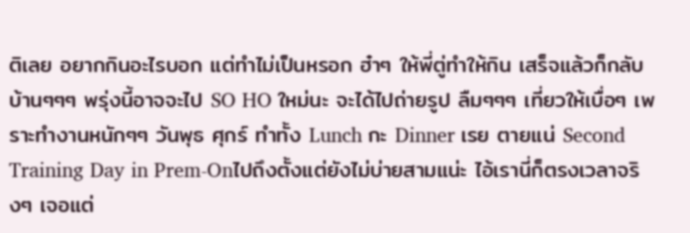ติเลย อยากกินอะไรบอก แต่ทำไม่เป็นหรอก ฮ๋าๆ ให้พี่ตู่ทำให้กิน เสร็จแล้วก็กลับบ้านๆๆๆ พรุ่งนี้อาจจะไป SO HO ใหม่นะ จะได้ไปถ่ายรูป ลืมๆๆๆ เที่ยวให้เบื่อๆ เพราะทำงานหนักๆๆ วันพุธ ศุกร์ ทำทั้ง Lunch กะ Dinner เรย ตายแน่ Second Training Day in Prem-Onไปถึงตั้งแต่ยังไม่บ่ายสามแน่ะ ไอ้เรานี่ก็ตรงเวลาจริงๆ เจอแต่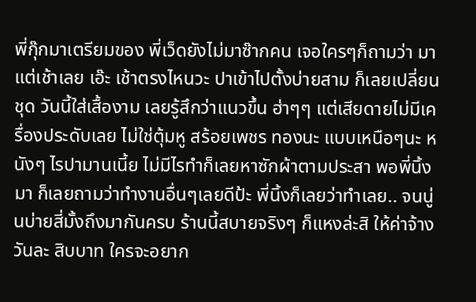พี่กุ๊กมาเตรียมของ พี่เว็ดยังไม่มาซ๊ากคน เจอใครๆก็ถามว่า มาแต่เช้าเลย เอ๊ะ เช้าตรงไหนวะ ปาเข้าไปตั้งบ่ายสาม ก็เลยเปลี่ยนชุด วันนี้ใส่เสื้องาม เลยรู้สึกว่าแนวขึ้น ฮ่าๆๆ แต่เสียดายไม่มีเครื่องประดับเลย ไม่ใช่ตุ้มหู สร้อยเพชร ทองนะ แบบเหนือๆนะ หนังๆ ไรปามานเนี้ย ไม่มีไรทำก็เลยหาซักผ้าตามประสา พอพี่นิ้งมา ก็เลยถามว่าทำงานอื่นๆเลยดีป้ะ พี่นิ้งก็เลยว่าทำเลย.. จนนู่นบ่ายสี่มั้งถึงมากันครบ ร้านนี้สบายจริงๆ ก็แหงล่ะสิ ให้ค่าจ้างวันละ สิบบาท ใครจะอยาก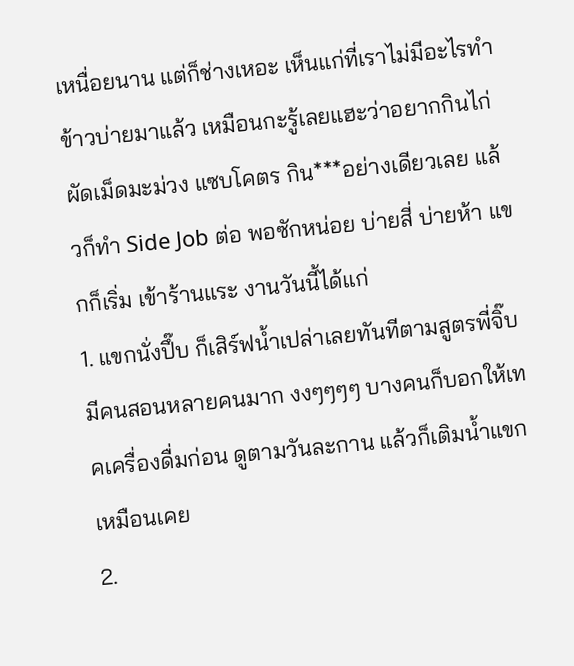เหนื่อยนาน แต่ก็ช่างเหอะ เห็นแก่ที่เราไม่มีอะไรทำ
ข้าวบ่ายมาแล้ว เหมือนกะรู้เลยแฮะว่าอยากกินไก่ผัดเม็ดมะม่วง แซบโคตร กิน***อย่างเดียวเลย แล้วก็ทำ Side Job ต่อ พอซักหน่อย บ่ายสี่ บ่ายห้า แขกก็เริ่ม เข้าร้านแระ งานวันนี้ได้แก่
1. แขกนั่งปึ๊บ ก็เสิร์ฟน้ำเปล่าเลยทันทีตามสูตรพี่จิ๊บ มีคนสอนหลายคนมาก งงๆๆๆๆ บางคนก็บอกให้เทคเครื่องดื่มก่อน ดูตามวันละกาน แล้วก็เติมน้ำแขกเหมือนเคย
2.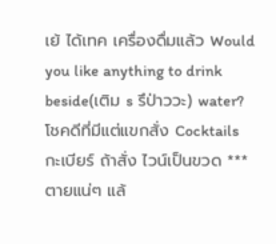เย้ ได้เทค เครื่องดื่มแล้ว Would you like anything to drink beside(เติม s รึป่าววะ) water? โชคดีที่มีแต่แขกสั่ง Cocktails กะเบียร์ ถ้าสั่ง ไวน์เป็นขวด ***ตายแน่ๆ แล้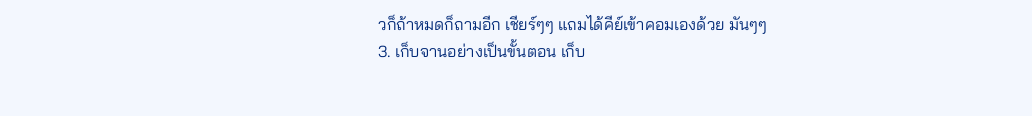วก็ถ้าหมดก็ถามอีก เชียร์ๆๆ แถมได้คีย์เข้าคอมเองด้วย มันๆๆ
3. เก็บจานอย่างเป็นขั้นตอน เก็บ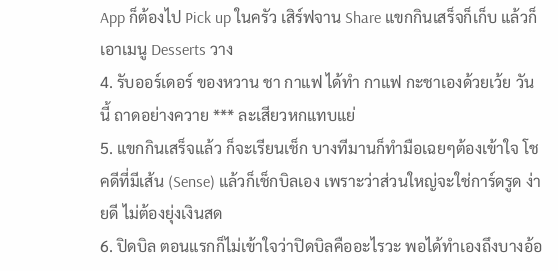App ก็ต้องไป Pick up ในครัว เสิร์ฟจาน Share แขกกินเสร็จก็เก็บ แล้วก็เอาเมนู Desserts วาง
4. รับออร์เดอร์ ของหวาน ชา กาแฟ ได้ทำ กาแฟ กะชาเองด้วยเว้ย วันนี้ ถาดอย่างควาย *** ละเสียวหกแทบแย่
5. แขกกินเสร็จแล้ว ก็จะเรียนเช็ก บางทีมานก็ทำมือเฉยๆต้องเข้าใจ โชคดีที่มีเส้น (Sense) แล้วก็เช็กบิลเอง เพราะว่าส่วนใหญ่จะใช่การ์ดรูด ง่ายดี ไม่ต้องยุ่งเงินสด
6. ปิดบิล ตอนแรกก็ไม่เข้าใจว่าปิดบิลคืออะไรวะ พอได้ทำเองถึงบางอ้อ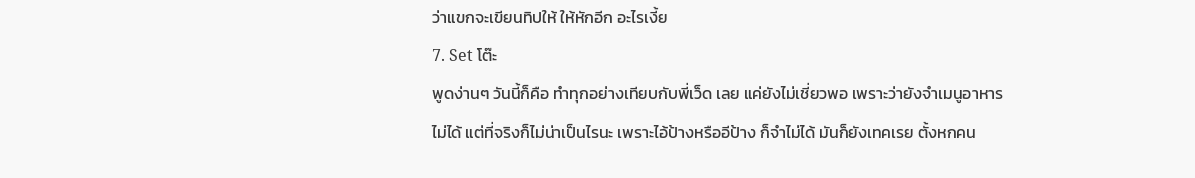ว่าแขกจะเขียนทิปให้ ให้หักอีก อะไรเงี้ย
7. Set โต๊ะ
พูดง่านๆ วันนี้ก็คือ ทำทุกอย่างเทียบกับพี่เว็ด เลย แค่ยังไม่เชี่ยวพอ เพราะว่ายังจำเมนูอาหารไม่ได้ แต่ที่จริงก็ไม่น่าเป็นไรนะ เพราะไอ้ป้างหรืออีป้าง ก็จำไม่ได้ มันก็ยังเทคเรย ตั้งหกคน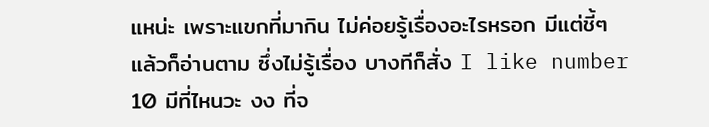แหน่ะ เพราะแขกที่มากิน ไม่ค่อยรู้เรื่องอะไรหรอก มีแต่ชี้ๆ แล้วก็อ่านตาม ซึ่งไม่รู้เรื่อง บางทีก็สั่ง I like number 10 มีที่ไหนวะ งง ที่จ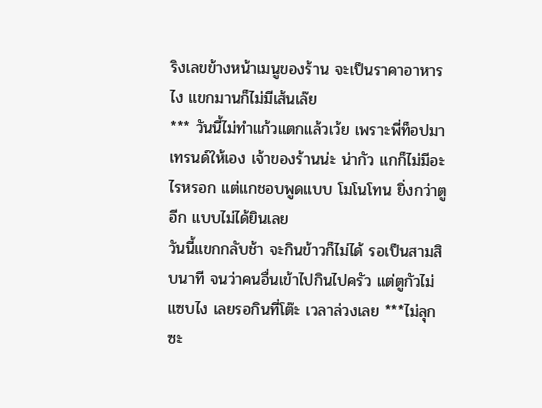ริงเลขข้างหน้าเมนูของร้าน จะเป็นราคาอาหารไง แขกมานก็ไม่มีเส้นเล๊ย
*** วันนี้ไม่ทำแก้วแตกแล้วเว้ย เพราะพี่ท็อปมาเทรนด์ให้เอง เจ้าของร้านน่ะ น่ากัว แกก็ไม่มีอะไรหรอก แต่แกชอบพูดแบบ โมโนโทน ยิ่งกว่าตูอีก แบบไม่ได้ยินเลย
วันนี้แขกกลับช้า จะกินข้าวก็ไม่ได้ รอเป็นสามสิบนาที จนว่าคนอื่นเข้าไปกินไปครัว แต่ตูกัวไม่แซบไง เลยรอกินที่โต๊ะ เวลาล่วงเลย ***ไม่ลุกซะ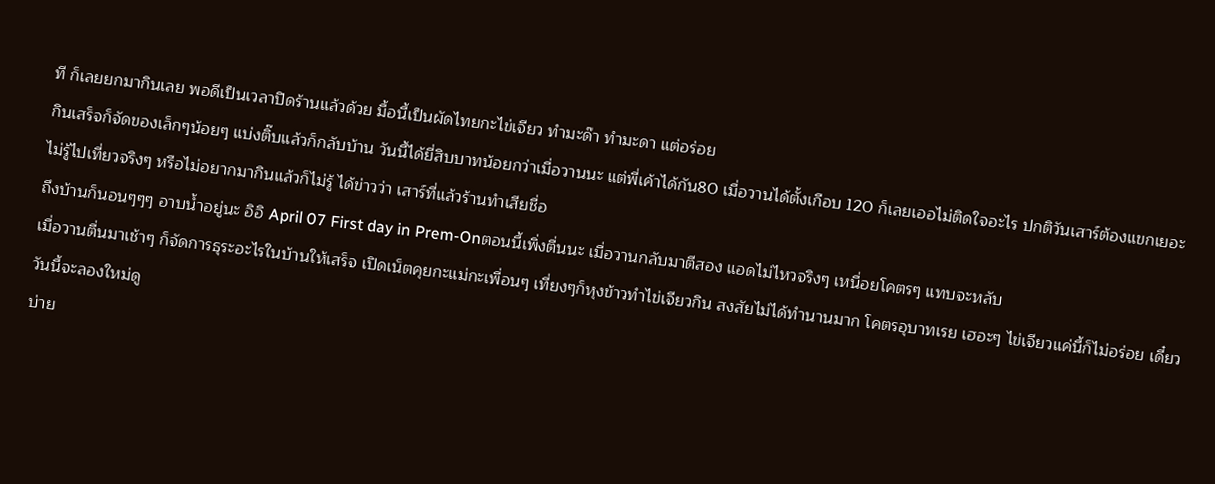ที ก็เลยยกมากินเลย พอดีเป็นเวลาปิดร้านแล้วด้วย มื้อนี้เป็นผัดไทยกะไข่เจียว ทำมะด๊า ทำมะดา แต่อร่อย
กินเสร็จก็จัดของเล็กๆน้อยๆ แบ่งติ๊บแล้วก็กลับบ้าน วันนี้ได้ยี่สิบบาทน้อยกว่าเมื่อวานนะ แต่พี่เค้าได้กัน80 เมื่อวานได้ตั้งเกือบ 120 ก็เลยเออไม่ติดใจอะไร ปกติวันเสาร์ต้องแขกเยอะ ไม่รู้ไปเที่ยวจริงๆ หรือไม่อยากมากินแล้วก็ไม่รู้ ได้ข่าวว่า เสาร์ที่แล้วร้านทำเสียชื่อ
ถึงบ้านก็นอนๆๆๆ อาบน้ำอยู่นะ อิอิ April 07 First day in Prem-Onตอนนี้เพิ่งตื่นนะ เมื่อวานกลับมาตีสอง แอดไม่ไหวจริงๆ เหนื่อยโคตรๆ แทบจะหลับ
เมื่อวานตื่นมาเช้าๆ ก็จัดการธุระอะไรในบ้านให้เสร็จ เปิดเน็ตคุยกะแม่กะเพื่อนๆ เที่ยงๆก็หุงข้าวทำไข่เจียวกิน สงสัยไม่ได้ทำนานมาก โคตรอุบาทเรย เฮอะๆ ไข่เจียวแค่นี้ก็ไม่อร่อย เดี๋ยววันนี้จะลองใหม่ดู
บ่าย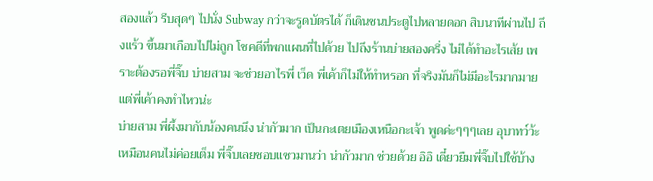สองแล้ว รีบสุดๆ ไปนั่ง Subway กว่าจะรูดบัตรได้ ก็เดินชนประตูไปหลายดอก สิบนาทีผ่านไป ถึงแร้ว ขึ้นมาเกือบไปไม่ถูก โชคดีที่พกแผนที่ไปด้วย ไปถึงร้านบ่ายสองครึ่ง ไม่ได้ทำอะไรเส้ย เพราะต้องรอพี่จิ๊บ บ่ายสาม จะช่วยอาไรพี่ เว็ด พี่เค้าก็ไม่ให้ทำหรอก ที่จริงมันก็ไม่มีอะไรมากมาย แต่พี่เค้าคงทำไหวน่ะ
บ่ายสาม พี่ผึ้งมากับน้องคนนึง น่ากัวมาก เป็นกะเตยเมืองเหนือกะเจ้า พูดค่ะๆๆๆเลย อุบาทว์ว้ะ เหมือนคนไม่ค่อยเต็ม พี่จิ๊บเลยชอบแซวมานว่า น่ากัวมาก ช่วยด้วย อิอิ เดี๋ยวยืมพี่จิ๊บไปใช้บ้าง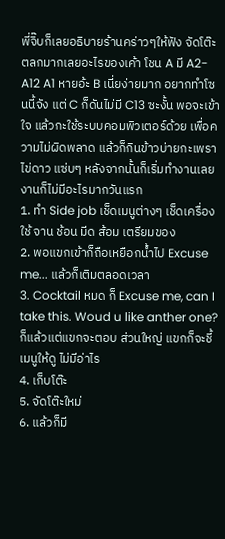พี่จิ๊บก็เลยอธิบายร้านคร่าวๆให้ฟัง จัดโต๊ะตลกมากเลยอะไรของเค้า โชน A มี A2-A12 A1 หายอ้ะ B เนี่ยง่ายมาก อยากทำโซนนี้จัง แต่ C ก็ดันไม่มี C13 ซะงั้น พอจะเข้าใจ แล้วกะใช้ระบบคอมพิวเตอร์ด้วย เพื่อความไม่ผิดพลาด แล้วก็กินข้าวบ่ายกะเพรา ไข่ดาว แซ่บๆ หลังจากนั้นก็เริ่มทำงานเลย
งานก็ไม่มีอะไรมากวันแรก
1. ทำ Side job เช็ดเมนูต่างๆ เช็ดเครื่องใช้ จาน ช้อน มีด ส้อม เตรียมของ
2. พอแขกเข้าก็ถือเหยือกน้ำไป Excuse me... แล้วก็เติมตลอดเวลา
3. Cocktail หมด ก็ Excuse me, can I take this. Woud u like anther one? ก็แล้วแต่แขกจะตอบ ส่วนใหญ่ แขกก็จะชี้เมนูให้ดู ไม่มีอ่าไร
4. เก็บโต๊ะ
5. จัดโต๊ะใหม่
6. แล้วก็มี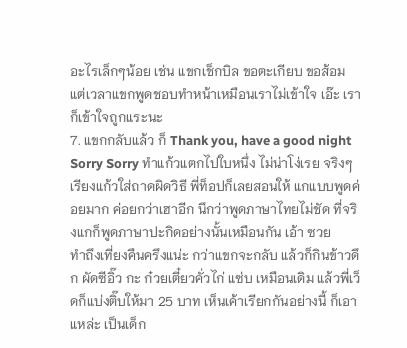อะไรเล็กๆน้อย เช่น แขกเช็กบิล ขอตะเกียบ ขอส้อม แต่เวลาแขกพูดชอบทำหน้าเหมือนเราไม่เข้าใจ เอ๊ะ เราก็เข้าใจถูกแระนะ
7. แขกกลับแล้ว ก็ Thank you, have a good night
Sorry Sorry ทำแก้วแตกไปใบหนึ่ง ไม่น่าโง่เรย จริงๆ เรียงแก้วใส่ถาดผิดวิธี พี่ท็อปก็เลยสอนให้ แกแบบพูดค่อยมาก ค่อยกว่าเฮาอีก นึกว่าพูดภาษาไทยไม่ชัด ที่จริงแกก็พูดภาษาปะกิดอย่างนั้นเหมือนกัน เอ้า ซวย
ทำถึงเที่ยงคืนครึงแน่ะ กว่าแขกจะกลับ แล้วก็กินข้าวดึก ผัดซีอิ๊ว กะ ก๋วยเตี๋ยวคั่วไก่ แซ่บ เหมือนเดิม แล้วพี่เว็ดก็แบ่งติ๊บให้มา 25 บาท เห็นเค้าเรียกกันอย่างนี้ ก็เอาแหล่ะ เป็นเด็ก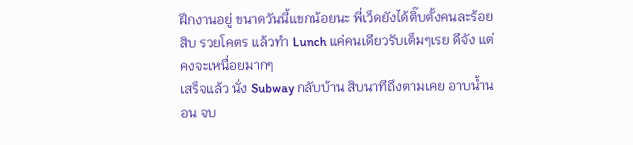ฝึกงานอยู่ ขนาดวันนี้แขกน้อยนะ พี่เว็ดยังได้ติ๊บตั้งคนละร้อยสิบ รวยโคตร แล้วทำ Lunch แค่คนเดียวรับเต็มๆเรย ดีจัง แต่คงจะเหนื่อยมากๆ
เสร็จแล้ว นั่ง Subway กลับบ้าน สิบนาทีถึงตามเคย อาบน้ำนอน จบ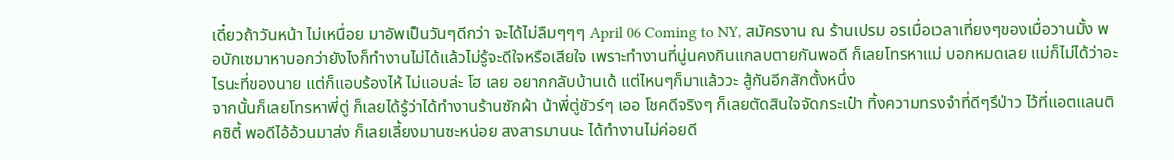เดี๋ยวถ้าวันหน้า ไม่เหนื่อย มาอัพเป็นวันๆดีกว่า จะได้ไม่ลืมๆๆๆ April 06 Coming to NY, สมัครงาน ณ ร้านเปรม อรเมื่อเวลาเที่ยงๆของเมื่อวานมั้ง พอบักเซมาหาบอกว่ายังไงก็ทำงานไม่ได้แล้วไม่รู้จะดีใจหรือเสียใจ เพราะทำงานที่นู่นคงกินแกลบตายกันพอดี ก็เลยโทรหาแม่ บอกหมดเลย แม่ก็ไม่ได้ว่าอะไรนะที่ของนาย แต่ก็แอบร้องไห้ ไม่แอบล่ะ โฮ เลย อยากกลับบ้านเด้ แต่ไหนๆก็มาแล้ววะ สู้กันอีกสักตั้งหนึ่ง
จากนั้นก็เลยโทรหาพี่ตู่ ก็เลยได้รู้ว่าได้ทำงานร้านซักผ้า น้าพี่ตู่ชัวร์ๆ เออ โชคดีจริงๆ ก็เลยตัดสินใจจัดกระเป๋า ทิ้งความทรงจำที่ดีๆรึป่าว ไว้ที่แอตแลนติคซิตี้ พอดีไอ้อ้วนมาส่ง ก็เลยเลี้ยงมานซะหน่อย สงสารมานนะ ได้ทำงานไม่ค่อยดี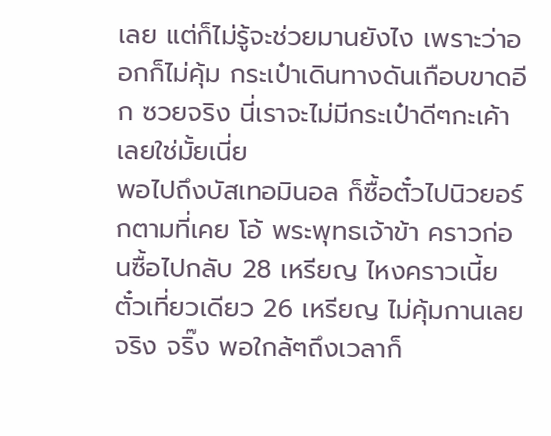เลย แต่ก็ไม่รู้จะช่วยมานยังไง เพราะว่าออกก็ไม่คุ้ม กระเป๋าเดินทางดันเกือบขาดอีก ซวยจริง นี่เราจะไม่มีกระเป๋าดีๆกะเค้าเลยใช่มั้ยเนี่ย
พอไปถึงบัสเทอมินอล ก็ซื้อตั๋วไปนิวยอร์กตามที่เคย โอ้ พระพุทธเจ้าข้า คราวก่อนซื้อไปกลับ 28 เหรียญ ไหงคราวเนี้ย ตั๋วเที่ยวเดียว 26 เหรียญ ไม่คุ้มกานเลยจริง จริ๊ง พอใกล้ๆถึงเวลาก็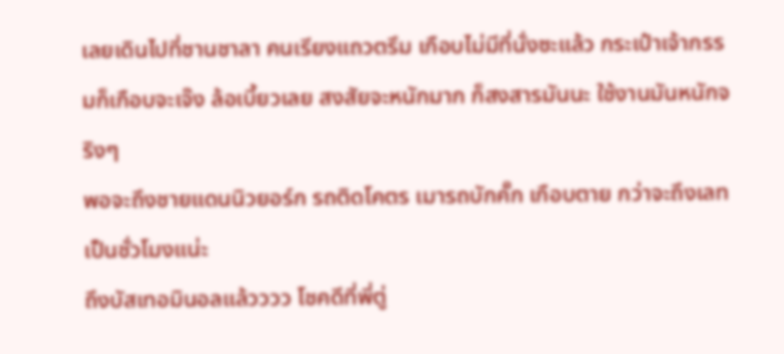เลยเดินไปที่ชานชาลา คนเรียงแถวตรึม เกือบไม่มีที่นั่งซะแล้ว กระเป๋าเจ้ากรรมก็เกือบจะเจ๊ง ล้อเบี้ยวเลย สงสัยจะหนักมาก ก็สงสารมันนะ ใช้งานมันหนักจริงๆ
พอจะถึงชายแดนนิวยอร์ก รถติดโคตร เมารถบักคั๊ก เกือบตาย กว่าจะถึงเลทเป็นชั่วโมงแน่ะ
ถึงบัสเทอมินอลแล้วววว โชคดีที่พี่ตู่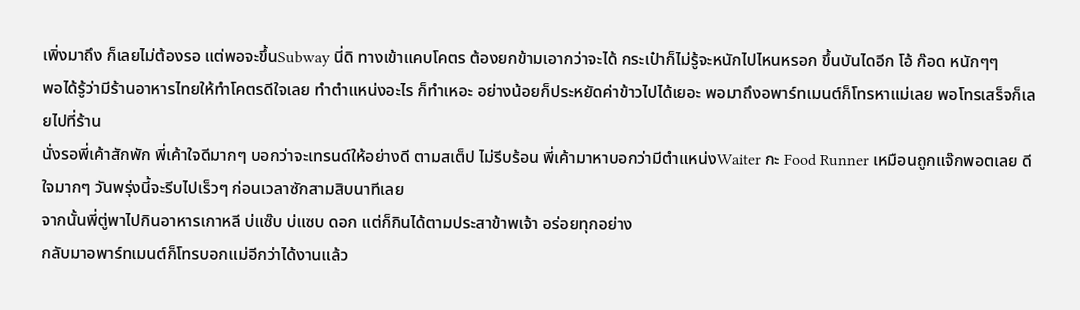เพิ่งมาถึง ก็เลยไม่ต้องรอ แต่พอจะขึ้นSubway นี่ดิ ทางเข้าแคบโคตร ต้องยกข้ามเอากว่าจะได้ กระเป๋าก็ไม่รู้จะหนักไปไหนหรอก ขึ้นบันไดอีก โอ้ ก๊อด หนักๆๆ
พอได้รู้ว่ามีร้านอาหารไทยให้ทำโคตรดีใจเลย ทำตำแหน่งอะไร ก็ทำเหอะ อย่างน้อยก็ประหยัดค่าข้าวไปได้เยอะ พอมาถึงอพาร์ทเมนต์ก็โทรหาแม่เลย พอโทรเสร็จก็เลยไปที่ร้าน
นั่งรอพี่เค้าสักพัก พี่เค้าใจดีมากๆ บอกว่าจะเทรนด์ให้อย่างดี ตามสเต็ป ไม่รีบร้อน พี่เค้ามาหาบอกว่ามีตำแหน่งWaiter กะ Food Runner เหมือนถูกแจ๊กพอตเลย ดีใจมากๆ วันพรุ่งนี้จะรีบไปเร็วๆ ก่อนเวลาซักสามสิบนาทีเลย
จากนั้นพี่ตู่พาไปกินอาหารเกาหลี บ่แซ๊บ บ่แซบ ดอก แต่ก็กินได้ตามประสาข้าพเจ้า อร่อยทุกอย่าง
กลับมาอพาร์ทเมนต์ก็โทรบอกแม่อีกว่าได้งานแล้ว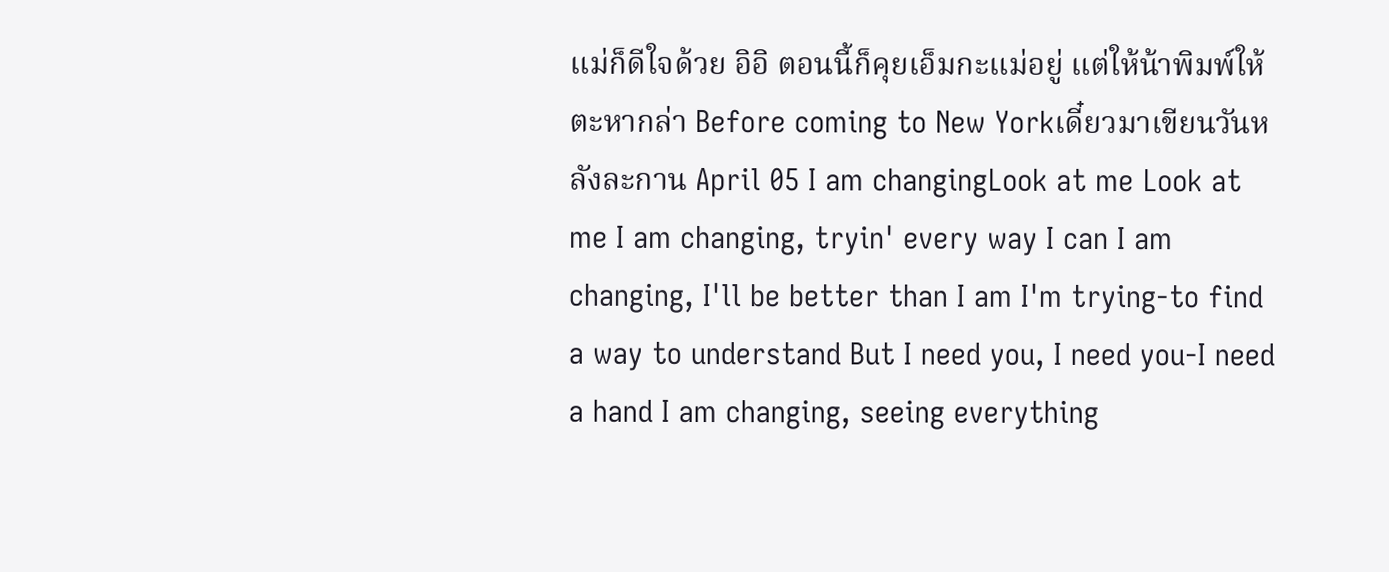แม่ก็ดีใจด้วย อิอิ ตอนนี้ก็คุยเอ็มกะแม่อยู่ แต่ให้น้าพิมพ์ให้ตะหากล่า Before coming to New Yorkเดี๋ยวมาเขียนวันหลังละกาน April 05 I am changingLook at me Look at me I am changing, tryin' every way I can I am changing, I'll be better than I am I'm trying-to find a way to understand But I need you, I need you-I need a hand I am changing, seeing everything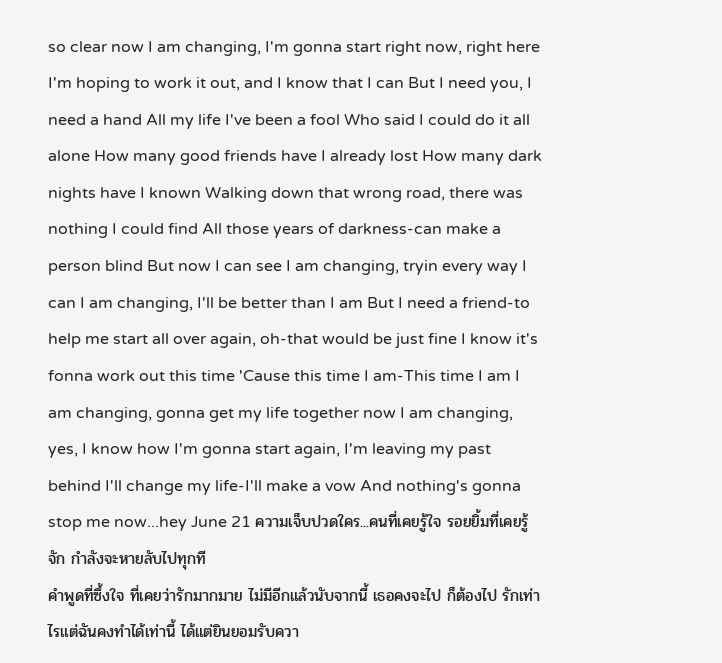so clear now I am changing, I'm gonna start right now, right here I'm hoping to work it out, and I know that I can But I need you, I need a hand All my life I've been a fool Who said I could do it all alone How many good friends have I already lost How many dark nights have I known Walking down that wrong road, there was nothing I could find All those years of darkness-can make a person blind But now I can see I am changing, tryin every way I can I am changing, I'll be better than I am But I need a friend-to help me start all over again, oh-that would be just fine I know it's fonna work out this time 'Cause this time I am-This time I am I am changing, gonna get my life together now I am changing, yes, I know how I'm gonna start again, I'm leaving my past behind I'll change my life-I'll make a vow And nothing's gonna stop me now...hey June 21 ความเจ็บปวดใคร...คนที่เคยรู้ใจ รอยยิ้มที่เคยรู้จัก กำลังจะหายลับไปทุกที
คำพูดที่ซึ้งใจ ที่เคยว่ารักมากมาย ไม่มีอีกแล้วนับจากนี้ เธอคงจะไป ก็ต้องไป รักเท่าไรแต่ฉันคงทำได้เท่านี้ ได้แต่ยินยอมรับควา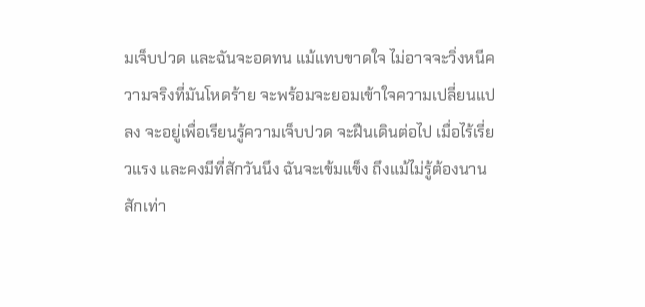มเจ็บปวด และฉันจะอดทน แม้แทบขาดใจ ไม่อาจจะวิ่งหนีความจริงที่มันโหดร้าย จะพร้อมจะยอมเข้าใจความเปลี่ยนแปลง จะอยู่เพื่อเรียนรู้ความเจ็บปวด จะฝืนเดินต่อไป เมื่อไร้เรี่ยวแรง และคงมีที่สักวันนึง ฉันจะเข้มแข็ง ถึงแม้ไม่รู้ต้องนานสักเท่า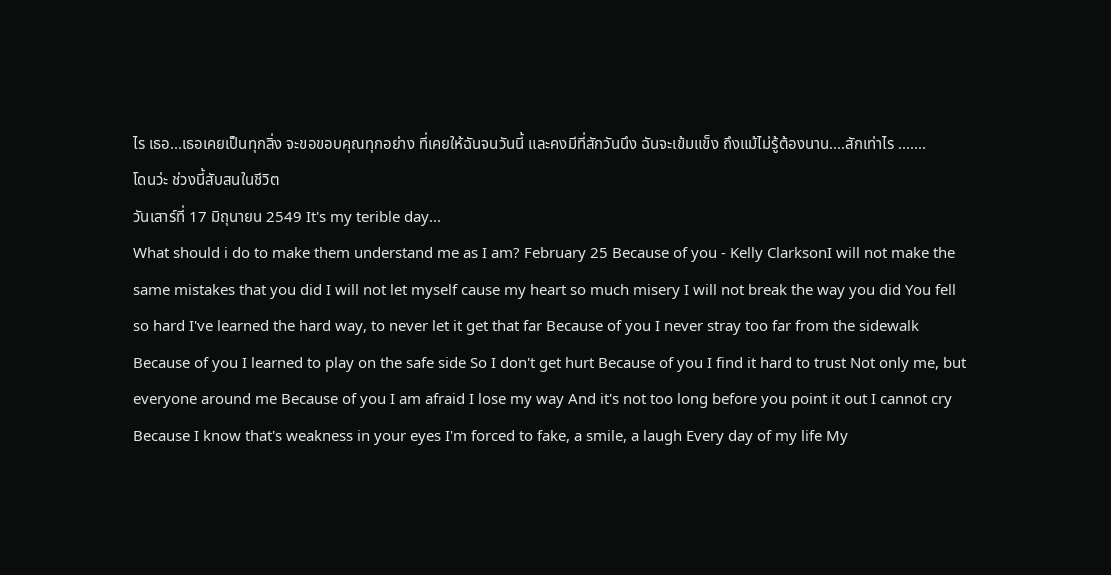ไร เธอ...เธอเคยเป็นทุกสิ่ง จะขอขอบคุณทุกอย่าง ที่เคยให้ฉันจนวันนี้ และคงมีที่สักวันนึง ฉันจะเข้มแข็ง ถึงแม้ไม่รู้ต้องนาน....สักเท่าไร .......
โดนว่ะ ช่วงนี้สับสนในชีวิต
วันเสาร์ที่ 17 มิถุนายน 2549 It's my terible day...
What should i do to make them understand me as I am? February 25 Because of you - Kelly ClarksonI will not make the same mistakes that you did I will not let myself cause my heart so much misery I will not break the way you did You fell so hard I've learned the hard way, to never let it get that far Because of you I never stray too far from the sidewalk Because of you I learned to play on the safe side So I don't get hurt Because of you I find it hard to trust Not only me, but everyone around me Because of you I am afraid I lose my way And it's not too long before you point it out I cannot cry Because I know that's weakness in your eyes I'm forced to fake, a smile, a laugh Every day of my life My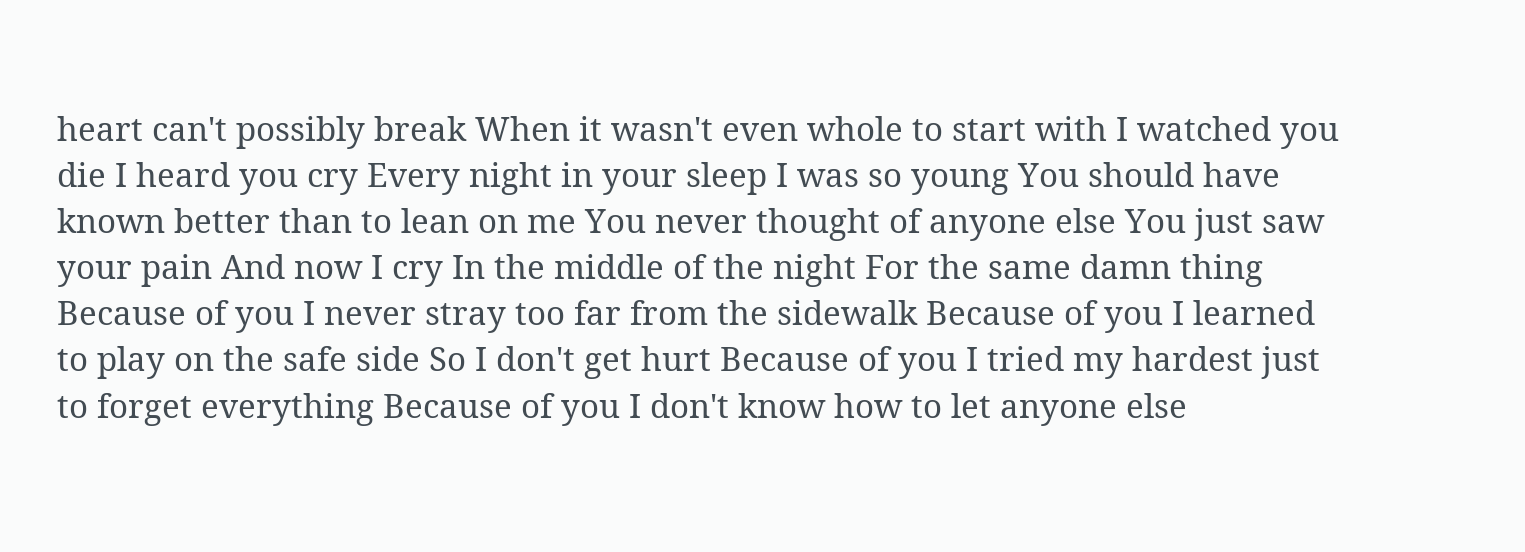heart can't possibly break When it wasn't even whole to start with I watched you die I heard you cry Every night in your sleep I was so young You should have known better than to lean on me You never thought of anyone else You just saw your pain And now I cry In the middle of the night For the same damn thing Because of you I never stray too far from the sidewalk Because of you I learned to play on the safe side So I don't get hurt Because of you I tried my hardest just to forget everything Because of you I don't know how to let anyone else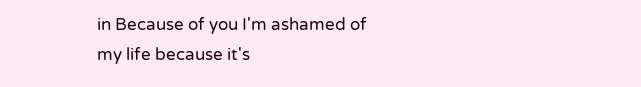in Because of you I'm ashamed of my life because it's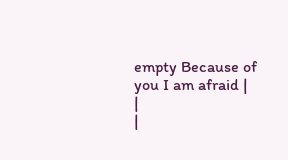empty Because of you I am afraid |
|
|